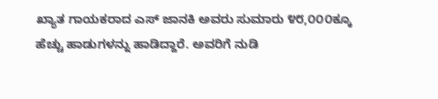ಖ್ಯಾತ ಗಾಯಕರಾದ ಎಸ್ ಜಾನಕಿ ಅವರು ಸುಮಾರು ೪೮,೦೦೦ಕ್ಕೂ ಹೆಚ್ಚು ಹಾಡುಗಳನ್ನು ಹಾಡಿದ್ದಾರೆ. ಅವರಿಗೆ ನುಡಿ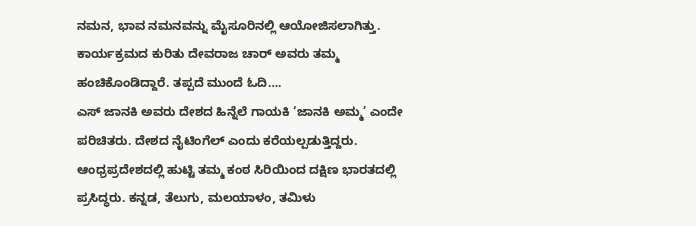ನಮನ, ಭಾವ ನಮನವನ್ನು ಮೈಸೂರಿನಲ್ಲಿ ಆಯೋಜಿಸಲಾಗಿತ್ತು. ಕಾರ್ಯಕ್ರಮದ ಕುರಿತು ದೇವರಾಜ ಚಾರ್ ಅವರು ತಮ್ಮ ಹಂಚಿಕೊಂಡಿದ್ದಾರೆ. ತಪ್ಪದೆ ಮುಂದೆ ಓದಿ….
ಎಸ್ ಜಾನಕಿ ಅವರು ದೇಶದ ಹಿನ್ನೆಲೆ ಗಾಯಕಿ ‘ಜಾನಕಿ ಅಮ್ಮ’ ಎಂದೇ ಪರಿಚಿತರು. ದೇಶದ ನೈಟಿಂಗೆಲ್ ಎಂದು ಕರೆಯಲ್ಪಡುತ್ತಿದ್ದರು. ಆಂಧ್ರಪ್ರದೇಶದಲ್ಲಿ ಹುಟ್ಟಿ ತಮ್ಮ ಕಂಠ ಸಿರಿಯಿಂದ ದಕ್ಷಿಣ ಭಾರತದಲ್ಲಿ ಪ್ರಸಿದ್ಧರು. ಕನ್ನಡ, ತೆಲುಗು, ಮಲಯಾಳಂ, ತಮಿಳು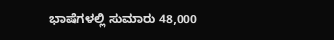ಭಾಷೆಗಳಲ್ಲಿ ಸುಮಾರು 48,000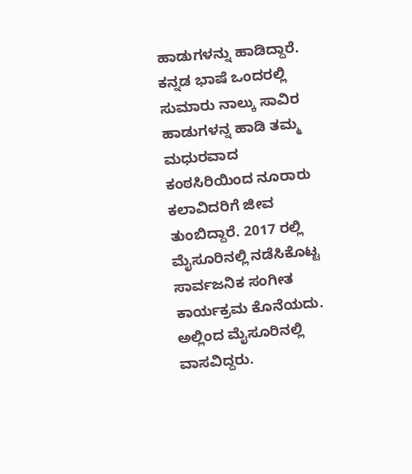ಹಾಡುಗಳನ್ನು ಹಾಡಿದ್ದಾರೆ.
ಕನ್ನಡ ಭಾಷೆ ಒಂದರಲ್ಲಿ ಸುಮಾರು ನಾಲ್ಕು ಸಾವಿರ ಹಾಡುಗಳನ್ನ ಹಾಡಿ ತಮ್ಮ ಮಧುರವಾದ ಕಂಠಸಿರಿಯಿಂದ ನೂರಾರು ಕಲಾವಿದರಿಗೆ ಜೀವ ತುಂಬಿದ್ದಾರೆ. 2017 ರಲ್ಲಿ ಮೈಸೂರಿನಲ್ಲಿ ನಡೆಸಿಕೊಟ್ಟ ಸಾರ್ವಜನಿಕ ಸಂಗೀತ ಕಾರ್ಯಕ್ರಮ ಕೊನೆಯದು. ಅಲ್ಲಿಂದ ಮೈಸೂರಿನಲ್ಲಿ ವಾಸವಿದ್ದರು.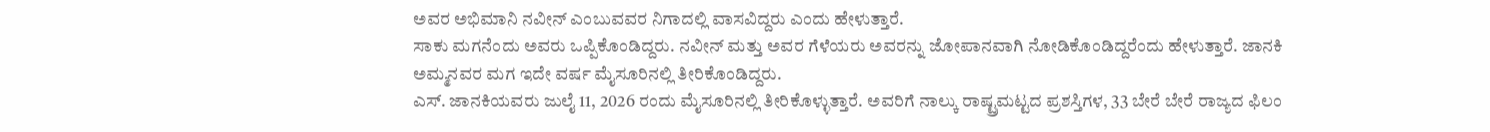ಅವರ ಅಭಿಮಾನಿ ನವೀನ್ ಎಂಬುವವರ ನಿಗಾದಲ್ಲಿ ವಾಸವಿದ್ದರು ಎಂದು ಹೇಳುತ್ತಾರೆ.
ಸಾಕು ಮಗನೆಂದು ಅವರು ಒಪ್ಪಿಕೊಂಡಿದ್ದರು. ನವೀನ್ ಮತ್ತು ಅವರ ಗೆಳೆಯರು ಅವರನ್ನು ಜೋಪಾನವಾಗಿ ನೋಡಿಕೊಂಡಿದ್ದರೆಂದು ಹೇಳುತ್ತಾರೆ. ಜಾನಕಿ ಅಮ್ಮನವರ ಮಗ ಇದೇ ವರ್ಷ ಮೈಸೂರಿನಲ್ಲಿ ತೀರಿಕೊಂಡಿದ್ದರು.
ಎಸ್. ಜಾನಕಿಯವರು ಜುಲೈ 11, 2026 ರಂದು ಮೈಸೂರಿನಲ್ಲಿ ತೀರಿಕೊಳ್ಳುತ್ತಾರೆ. ಅವರಿಗೆ ನಾಲ್ಕು ರಾಷ್ಟ್ರಮಟ್ಟದ ಪ್ರಶಸ್ತಿಗಳ, 33 ಬೇರೆ ಬೇರೆ ರಾಜ್ಯದ ಫಿಲಂ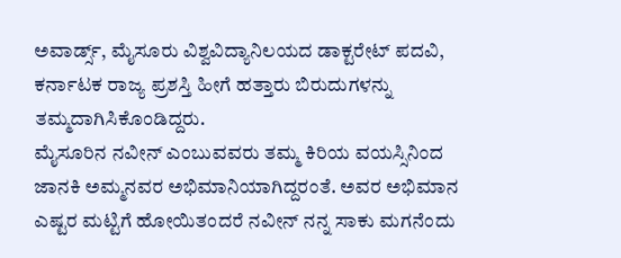ಅವಾರ್ಡ್ಸ್, ಮೈಸೂರು ವಿಶ್ವವಿದ್ಯಾನಿಲಯದ ಡಾಕ್ಟರೇಟ್ ಪದವಿ, ಕರ್ನಾಟಕ ರಾಜ್ಯ ಪ್ರಶಸ್ತಿ ಹೀಗೆ ಹತ್ತಾರು ಬಿರುದುಗಳನ್ನು ತಮ್ಮದಾಗಿಸಿಕೊಂಡಿದ್ದರು.
ಮೈಸೂರಿನ ನವೀನ್ ಎಂಬುವವರು ತಮ್ಮ ಕಿರಿಯ ವಯಸ್ಸಿನಿಂದ ಜಾನಕಿ ಅಮ್ಮನವರ ಅಭಿಮಾನಿಯಾಗಿದ್ದರಂತೆ. ಅವರ ಅಭಿಮಾನ ಎಷ್ಟರ ಮಟ್ಟಿಗೆ ಹೋಯಿತಂದರೆ ನವೀನ್ ನನ್ನ ಸಾಕು ಮಗನೆಂದು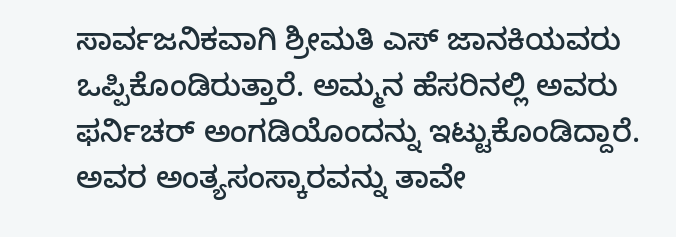ಸಾರ್ವಜನಿಕವಾಗಿ ಶ್ರೀಮತಿ ಎಸ್ ಜಾನಕಿಯವರು ಒಪ್ಪಿಕೊಂಡಿರುತ್ತಾರೆ. ಅಮ್ಮನ ಹೆಸರಿನಲ್ಲಿ ಅವರು ಫರ್ನಿಚರ್ ಅಂಗಡಿಯೊಂದನ್ನು ಇಟ್ಟುಕೊಂಡಿದ್ದಾರೆ.
ಅವರ ಅಂತ್ಯಸಂಸ್ಕಾರವನ್ನು ತಾವೇ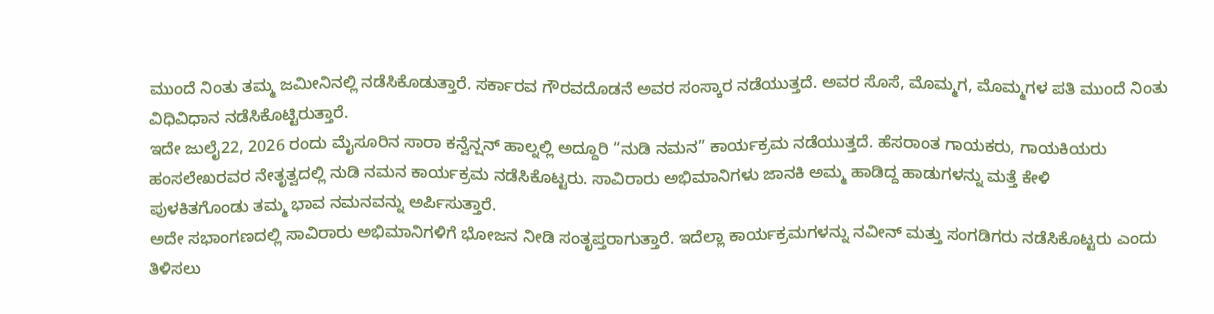ಮುಂದೆ ನಿಂತು ತಮ್ಮ ಜಮೀನಿನಲ್ಲಿ ನಡೆಸಿಕೊಡುತ್ತಾರೆ. ಸರ್ಕಾರವ ಗೌರವದೊಡನೆ ಅವರ ಸಂಸ್ಕಾರ ನಡೆಯುತ್ತದೆ. ಅವರ ಸೊಸೆ, ಮೊಮ್ಮಗ, ಮೊಮ್ಮಗಳ ಪತಿ ಮುಂದೆ ನಿಂತು ವಿಧಿವಿಧಾನ ನಡೆಸಿಕೊಟ್ಟಿರುತ್ತಾರೆ.
ಇದೇ ಜುಲೈ22, 2026 ರಂದು ಮೈಸೂರಿನ ಸಾರಾ ಕನ್ವೆನ್ಷನ್ ಹಾಲ್ನಲ್ಲಿ ಅದ್ದೂರಿ “ನುಡಿ ನಮನ” ಕಾರ್ಯಕ್ರಮ ನಡೆಯುತ್ತದೆ. ಹೆಸರಾಂತ ಗಾಯಕರು, ಗಾಯಕಿಯರು ಹಂಸಲೇಖರವರ ನೇತೃತ್ವದಲ್ಲಿ ನುಡಿ ನಮನ ಕಾರ್ಯಕ್ರಮ ನಡೆಸಿಕೊಟ್ಟರು. ಸಾವಿರಾರು ಅಭಿಮಾನಿಗಳು ಜಾನಕಿ ಅಮ್ಮ ಹಾಡಿದ್ದ ಹಾಡುಗಳನ್ನು ಮತ್ತೆ ಕೇಳಿ
ಪುಳಕಿತಗೊಂಡು ತಮ್ಮ ಭಾವ ನಮನವನ್ನು ಅರ್ಪಿಸುತ್ತಾರೆ.
ಅದೇ ಸಭಾಂಗಣದಲ್ಲಿ ಸಾವಿರಾರು ಅಭಿಮಾನಿಗಳಿಗೆ ಭೋಜನ ನೀಡಿ ಸಂತೃಪ್ತರಾಗುತ್ತಾರೆ. ಇದೆಲ್ಲಾ ಕಾರ್ಯಕ್ರಮಗಳನ್ನು ನವೀನ್ ಮತ್ತು ಸಂಗಡಿಗರು ನಡೆಸಿಕೊಟ್ಟರು ಎಂದು ತಿಳಿಸಲು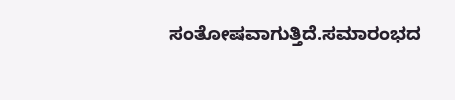ಸಂತೋಷವಾಗುತ್ತಿದೆ.ಸಮಾರಂಭದ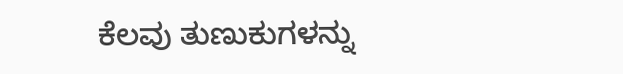ಕೆಲವು ತುಣುಕುಗಳನ್ನು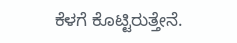ಕೆಳಗೆ ಕೊಟ್ಟಿರುತ್ತೇನೆ.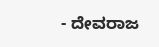- ದೇವರಾಜ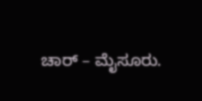ಚಾರ್ – ಮೈಸೂರು.